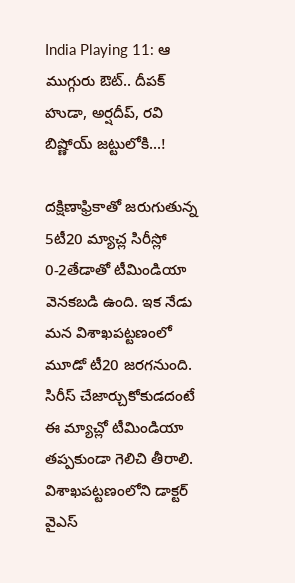India Playing 11: ఆ ముగ్గురు ఔట్.. దీపక్ హుడా, అర్షదీప్, రవి బిష్ణోయ్ జట్టులోకి...!

దక్షిణాఫ్రికాతో జరుగుతున్న 5టీ20 మ్యాచ్ల సిరీస్లో 0-2తేడాతో టీమిండియా వెనకబడి ఉంది. ఇక నేడు మన విశాఖపట్టణంలో మూడో టీ20 జరగనుంది. సిరీస్ చేజార్చుకోకుడదంటే ఈ మ్యాచ్లో టీమిండియా తప్పకుండా గెలిచి తీరాలి. విశాఖపట్టణంలోని డాక్టర్ వైఎస్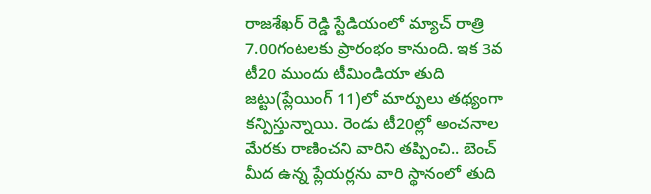రాజశేఖర్ రెడ్డి స్టేడియంలో మ్యాచ్ రాత్రి 7.00గంటలకు ప్రారంభం కానుంది. ఇక 3వ టీ20 ముందు టీమిండియా తుది జట్టు(ప్లేయింగ్ 11)లో మార్పులు తథ్యంగా కన్పిస్తున్నాయి. రెండు టీ20ల్లో అంచనాల మేరకు రాణించని వారిని తప్పించి.. బెంచ్ మీద ఉన్న ప్లేయర్లను వారి స్థానంలో తుది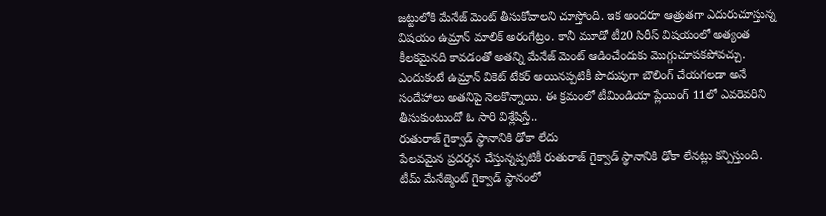జట్టులోకి మేనేజ్ మెంట్ తీసుకోవాలని చూస్తోంది. ఇక అందరూ ఆత్రుతగా ఎదురుచూస్తున్న విషయం ఉమ్రాన్ మాలిక్ అరంగేట్రం. కానీ మూడో టీ20 సిరీస్ విషయంలో అత్యంత కీలకమైనది కావడంతో అతన్ని మేనేజ్ మెంట్ ఆడించేందుకు మొగ్గుచూపకపోవచ్చు. ఎందుకంటే ఉమ్రాన్ వికెట్ టేకర్ అయినప్పటికీ పొదుపుగా బౌలింగ్ చేయగలడా అనే సందేహాలు అతనిపై నెలకొన్నాయి. ఈ క్రమంలో టీమిండియా ప్లేయింగ్ 11లో ఎవరెవరిని తీసుకుంటుందో ఓ సారి విశ్లేషిస్తే..
రుతురాజ్ గైక్వాడ్ స్థానానికి ఢోకా లేదు
పేలవమైన ప్రదర్శన చేస్తున్నప్పటికీ రుతురాజ్ గైక్వాడ్ స్థానానికి ఢోకా లేనట్లు కన్పిస్తుంది. టీమ్ మేనేజ్మెంట్ గైక్వాడ్ స్థానంలో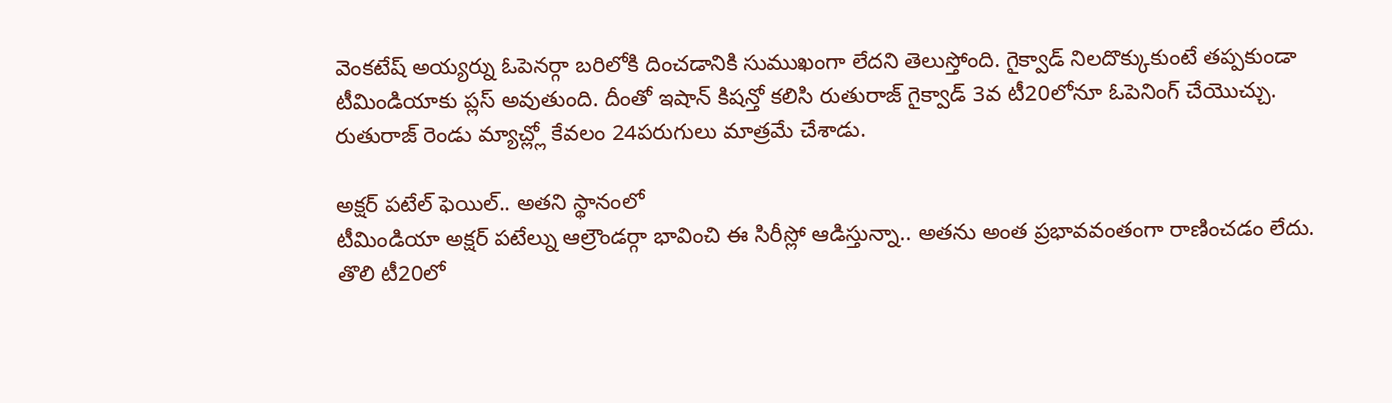వెంకటేష్ అయ్యర్ను ఓపెనర్గా బరిలోకి దించడానికి సుముఖంగా లేదని తెలుస్తోంది. గైక్వాడ్ నిలదొక్కుకుంటే తప్పకుండా టీమిండియాకు ప్లస్ అవుతుంది. దీంతో ఇషాన్ కిషన్తో కలిసి రుతురాజ్ గైక్వాడ్ 3వ టీ20లోనూ ఓపెనింగ్ చేయొచ్చు. రుతురాజ్ రెండు మ్యాచ్ల్లో కేవలం 24పరుగులు మాత్రమే చేశాడు.

అక్షర్ పటేల్ ఫెయిల్.. అతని స్థానంలో
టీమిండియా అక్షర్ పటేల్ను ఆల్రౌండర్గా భావించి ఈ సిరీస్లో ఆడిస్తున్నా.. అతను అంత ప్రభావవంతంగా రాణించడం లేదు. తొలి టీ20లో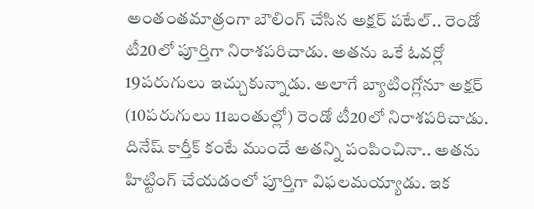అంతంతమాత్రంగా బౌలింగ్ చేసిన అక్షర్ పటేల్.. రెండో టీ20లో పూర్తిగా నిరాశపరిచాడు. అతను ఒకే ఓవర్లో 19పరుగులు ఇచ్చుకున్నాడు. అలాగే బ్యాటింగ్లోనూ అక్షర్ (10పరుగులు 11బంతుల్లో) రెండో టీ20లో నిరాశపరిచాడు. దినేష్ కార్తీక్ కంటే ముందే అతన్ని పంపించినా.. అతను హిట్టింగ్ చేయడంలో పూర్తిగా విఫలమయ్యాడు. ఇక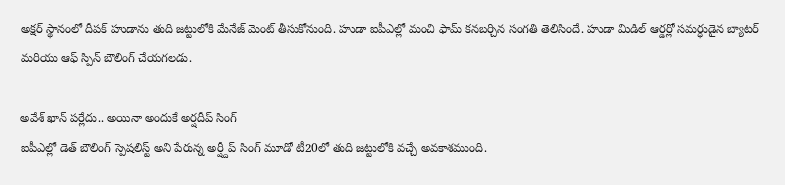అక్షర్ స్థానంలో దీపక్ హుడాను తుది జట్టులోకి మేనేజ్ మెంట్ తీసుకోనుంది. హుడా ఐపీఎల్లో మంచి ఫామ్ కనబర్చిన సంగతి తెలిసిందే. హుడా మిడిల్ ఆర్డర్లో సమర్ధుడైన బ్యాటర్ మరియు ఆఫ్ స్పిన్ బౌలింగ్ చేయగలడు.

అవేశ్ ఖాన్ పర్లేదు.. అయినా అందుకే అర్షదీప్ సింగ్
ఐపీఎల్లో డెత్ బౌలింగ్ స్పెషలిస్ట్ అని పేరున్న అర్ష్దీప్ సింగ్ మూడో టీ20లో తుది జట్టులోకి వచ్చే అవకాశముంది.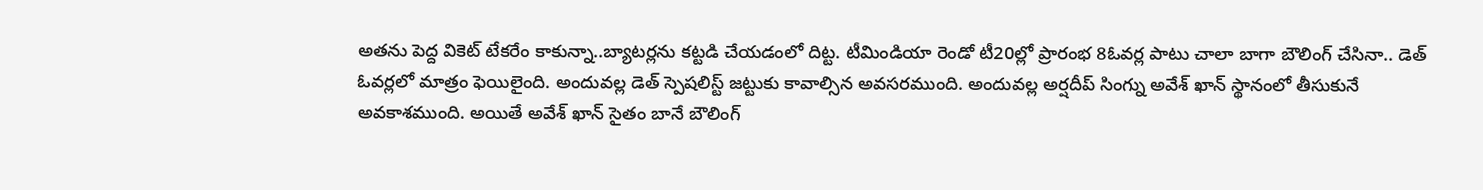అతను పెద్ద వికెట్ టేకరేం కాకున్నా..బ్యాటర్లను కట్టడి చేయడంలో దిట్ట. టీమిండియా రెండో టీ20ల్లో ప్రారంభ 8ఓవర్ల పాటు చాలా బాగా బౌలింగ్ చేసినా.. డెత్ ఓవర్లలో మాత్రం ఫెయిలైంది. అందువల్ల డెత్ స్పెషలిస్ట్ జట్టుకు కావాల్సిన అవసరముంది. అందువల్ల అర్షదీప్ సింగ్ను అవేశ్ ఖాన్ స్థానంలో తీసుకునే అవకాశముంది. అయితే అవేశ్ ఖాన్ సైతం బానే బౌలింగ్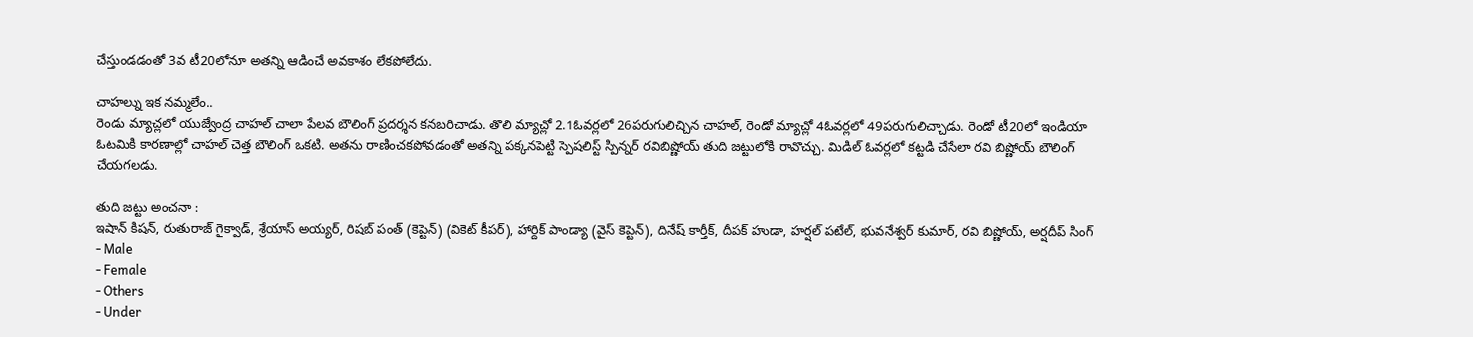చేస్తుండడంతో 3వ టీ20లోనూ అతన్ని ఆడించే అవకాశం లేకపోలేదు.

చాహల్ను ఇక నమ్మలేం..
రెండు మ్యాచ్లలో యుజ్వేంద్ర చాహల్ చాలా పేలవ బౌలింగ్ ప్రదర్శన కనబరిచాడు. తొలి మ్యాచ్లో 2.1ఓవర్లలో 26పరుగులిచ్చిన చాహల్, రెండో మ్యాచ్లో 4ఓవర్లలో 49పరుగులిచ్చాడు. రెండో టీ20లో ఇండియా ఓటమికి కారణాల్లో చాహల్ చెత్త బౌలింగ్ ఒకటి. అతను రాణించకపోవడంతో అతన్ని పక్కనపెట్టి స్పెషలిస్ట్ స్పిన్నర్ రవిబిష్ణోయ్ తుది జట్టులోకి రావొచ్చు. మిడిల్ ఓవర్లలో కట్టడి చేసేలా రవి బిష్ణోయ్ బౌలింగ్ చేయగలడు.

తుది జట్టు అంచనా :
ఇషాన్ కిషన్, రుతురాజ్ గైక్వాడ్, శ్రేయాస్ అయ్యర్, రిషబ్ పంత్ (కెప్టెన్) (వికెట్ కీపర్), హార్దిక్ పాండ్యా (వైస్ కెప్టెన్), దినేష్ కార్తీక్, దీపక్ హుడా, హర్షల్ పటేల్, భువనేశ్వర్ కుమార్, రవి బిష్ణోయ్, అర్షదీప్ సింగ్
- Male
- Female
- Others
- Under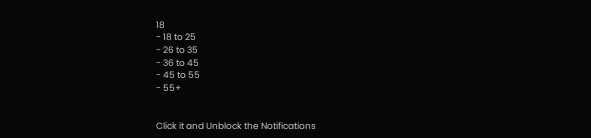18
- 18 to 25
- 26 to 35
- 36 to 45
- 45 to 55
- 55+


Click it and Unblock the Notifications